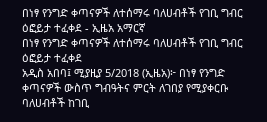በነፃ የንግድ ቀጣናዎች ለተሰማሩ ባለሀብቶች የገቢ ግብር ዕፎይታ ተፈቀደ - ኢዜአ አማርኛ
በነፃ የንግድ ቀጣናዎች ለተሰማሩ ባለሀብቶች የገቢ ግብር ዕፎይታ ተፈቀደ
አዲስ አበባ፤ ሚያዚያ 5/2018 (ኢዜአ)፦ በነፃ የንግድ ቀጣናዎች ውስጥ ግብዓትና ምርት ለገበያ የሚያቀርቡ ባለሀብቶች ከገቢ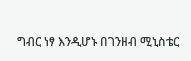ግብር ነፃ እንዲሆኑ በገንዘብ ሚኒስቴር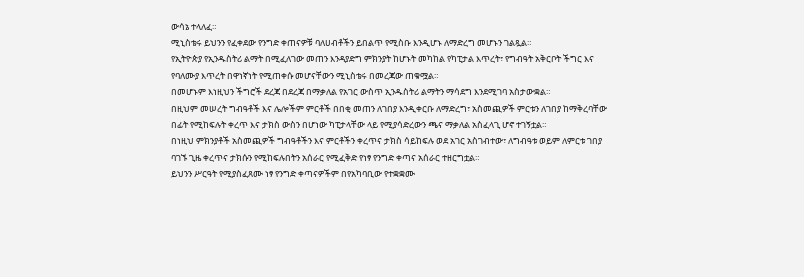ውሳኔ ተላለፈ።
ሚኒስቴሩ ይህንን የፈቀደው የንግድ ቀጠናዎቹ ባለሀብቶችን ይበልጥ የሚስቡ እንዲሆኑ ለማድረግ መሆኑን ገልጿል።
የኢትዮጵያ የኢንዱስትሪ ልማት በሚፈለገው መጠን እንዳያድግ ምክንያት ከሆኑት መካከል የካፒታል እጥረት፣ የግብዓት አቅርቦት ችግር እና የባለሙያ እጥረት በዋነኛነት የሚጠቀሱ መሆናቸውን ሚኒስቴሩ በመረጃው ጠቁሟል።
በመሆኑም እነዚህን ችግሮች ደረጃ በደረጃ በማቃለል የአገር ውስጥ ኢንዱስትሪ ልማትን ማሳደግ እንደሚገባ አስታውቋል።
በዚህም መሠረት ግብዓቶች እና ሌሎችም ምርቶች በበቂ መጠን ለገበያ እንዲቀርቡ ለማድረግ፣ አስመጪዎች ምርቱን ለገበያ ከማቅረባቸው በፊት የሚከፍሉት ቀረጥ እና ታክስ ውስን በሆነው ካፒታላቸው ላይ የሚያሳድረውን ጫና ማቃለል አስፈላጊ ሆኖ ተገኝቷል።
በነዚህ ምክንያቶች አስመጪዎች ግብዓቶችን እና ምርቶችን ቀረጥና ታክስ ሳይከፍሉ ወደ አገር አስገብተው፣ ለግብዓቱ ወይም ለምርቱ ገበያ ባገኙ ጊዜ ቀረጥና ታክሱን የሚከፍሉበትን አሰራር የሚፈቅድ የነፃ የንግድ ቀጣና አሰራር ተዘርግቷል።
ይህንን ሥርዓት የሚያስፈጸሙ ነፃ የንግድ ቀጣናዎችም በየአካባቢው የተቋቋሙ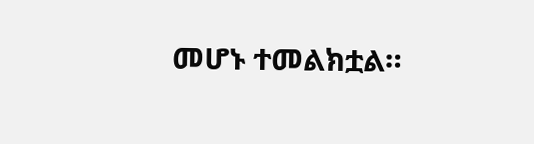መሆኑ ተመልክቷል።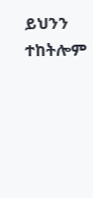ይህንን ተከትሎም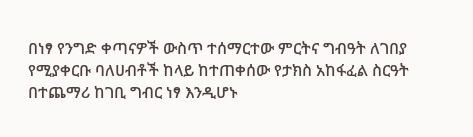በነፃ የንግድ ቀጣናዎች ውስጥ ተሰማርተው ምርትና ግብዓት ለገበያ የሚያቀርቡ ባለሀብቶች ከላይ ከተጠቀሰው የታክስ አከፋፈል ስርዓት በተጨማሪ ከገቢ ግብር ነፃ እንዲሆኑ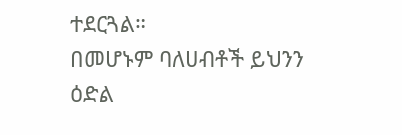ተደርጓል።
በመሆኑም ባለሀብቶች ይህንን ዕድል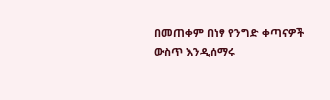በመጠቀም በነፃ የንግድ ቀጣናዎች ውስጥ እንዲሰማሩ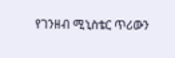የገንዘብ ሚኒስቴር ጥሪውን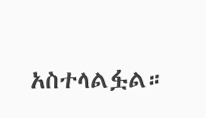አስተላልፏል።